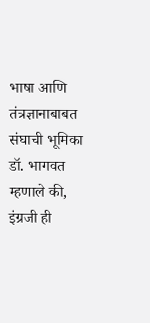भाषा आणि तंत्रज्ञानाबाबत संघाची भूमिका डॉ. भागवत म्हणाले की, इंग्रजी ही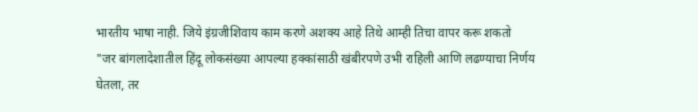भारतीय भाषा नाही. जिये इंग्रजीशिवाय काम करणे अशक्य आहे तिथे आम्ही तिचा वापर करू शकतो
"जर बांगलादेशातील हिंदू लोकसंख्या आपल्या हक्कांसाठी खंबीरपणे उभी राहिली आणि लढण्याचा निर्णय घेतला, तर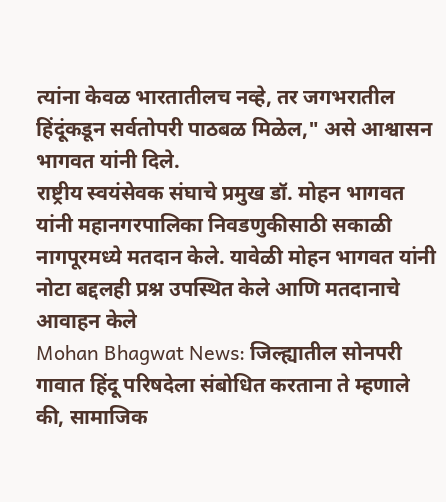त्यांना केवळ भारतातीलच नव्हे, तर जगभरातील हिंदूंकडून सर्वतोपरी पाठबळ मिळेल," असे आश्वासन भागवत यांनी दिले.
राष्ट्रीय स्वयंसेवक संघाचे प्रमुख डॉ. मोहन भागवत यांनी महानगरपालिका निवडणुकीसाठी सकाळी नागपूरमध्ये मतदान केले. यावेळी मोहन भागवत यांनी नोटा बद्दलही प्रश्न उपस्थित केले आणि मतदानाचे आवाहन केले
Mohan Bhagwat News: जिल्ह्यातील सोनपरी गावात हिंदू परिषदेला संबोधित करताना ते म्हणाले की, सामाजिक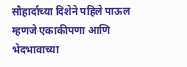सौहार्दाच्या दिशेने पहिले पाऊल म्हणजे एकाकीपणा आणि भेदभावाच्या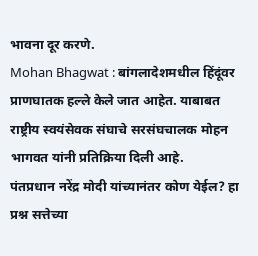भावना दूर करणे.
Mohan Bhagwat : बांगलादेशमधील हिंदूंवर प्राणघातक हल्ले केले जात आहेत. याबाबत राष्ट्रीय स्वयंसेवक संघाचे सरसंघचालक मोहन भागवत यांनी प्रतिक्रिया दिली आहे.
पंतप्रधान नरेंद्र मोदी यांच्यानंतर कोण येईल? हा प्रश्न सत्तेच्या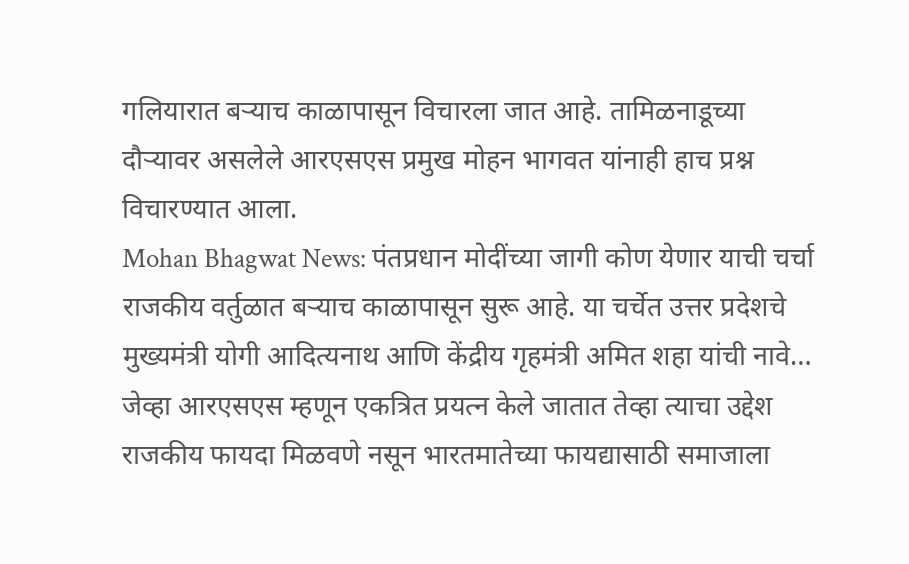गलियारात बऱ्याच काळापासून विचारला जात आहे. तामिळनाडूच्या दौऱ्यावर असलेले आरएसएस प्रमुख मोहन भागवत यांनाही हाच प्रश्न विचारण्यात आला.
Mohan Bhagwat News: पंतप्रधान मोदींच्या जागी कोण येणार याची चर्चा राजकीय वर्तुळात बऱ्याच काळापासून सुरू आहे. या चर्चेत उत्तर प्रदेशचे मुख्यमंत्री योगी आदित्यनाथ आणि केंद्रीय गृहमंत्री अमित शहा यांची नावे…
जेव्हा आरएसएस म्हणून एकत्रित प्रयत्न केले जातात तेव्हा त्याचा उद्देश राजकीय फायदा मिळवणे नसून भारतमातेच्या फायद्यासाठी समाजाला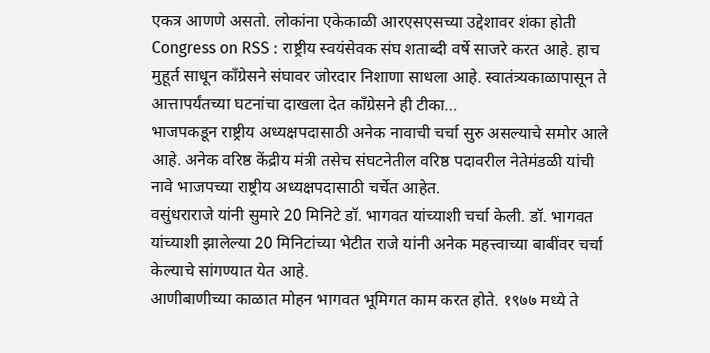एकत्र आणणे असतो. लोकांना एकेकाळी आरएसएसच्या उद्देशावर शंका होती
Congress on RSS : राष्ट्रीय स्वयंसेवक संघ शताब्दी वर्षे साजरे करत आहे. हाच मुहूर्त साधून कॉंग्रेसने संघावर जोरदार निशाणा साधला आहे. स्वातंत्र्यकाळापासून ते आत्तापर्यंतच्या घटनांचा दाखला देत कॉंग्रेसने ही टीका…
भाजपकडून राष्ट्रीय अध्यक्षपदासाठी अनेक नावाची चर्चा सुरु असल्याचे समोर आले आहे. अनेक वरिष्ठ केंद्रीय मंत्री तसेच संघटनेतील वरिष्ठ पदावरील नेतेमंडळी यांची नावे भाजपच्या राष्ट्रीय अध्यक्षपदासाठी चर्चेत आहेत.
वसुंधराराजे यांनी सुमारे 20 मिनिटे डॉ. भागवत यांच्याशी चर्चा केली. डॉ. भागवत यांच्याशी झालेल्या 20 मिनिटांच्या भेटीत राजे यांनी अनेक महत्त्वाच्या बाबींवर चर्चा केल्याचे सांगण्यात येत आहे.
आणीबाणीच्या काळात मोहन भागवत भूमिगत काम करत होते. १९७७ मध्ये ते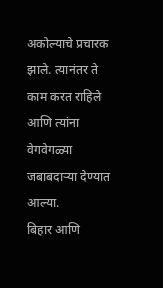अकोल्याचे प्रचारक झाले. त्यानंतर ते काम करत राहिले आणि त्यांना वेगवेगळ्या जबाबदाऱ्या देण्यात आल्या.
बिहार आणि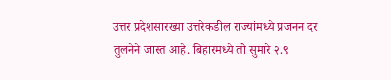उत्तर प्रदेशसारख्या उत्तरेकडील राज्यांमध्ये प्रजनन दर तुलनेने जास्त आहे. बिहारमध्ये तो सुमारे २.९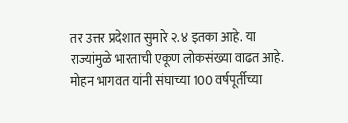तर उत्तर प्रदेशात सुमारे २.४ इतका आहे. या राज्यांमुळे भारताची एकूण लोकसंख्या वाढत आहे.
मोहन भागवत यांनी संघाच्या 100 वर्षपूर्तीच्या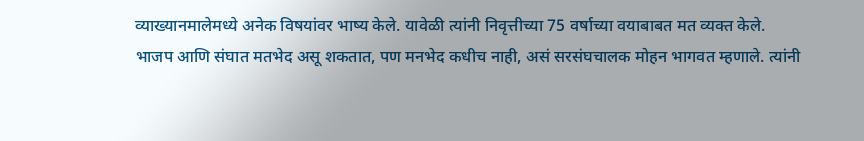व्याख्यानमालेमध्ये अनेक विषयांवर भाष्य केले. यावेळी त्यांनी निवृत्तीच्या 75 वर्षाच्या वयाबाबत मत व्यक्त केले.
भाजप आणि संघात मतभेद असू शकतात, पण मनभेद कधीच नाही, असं सरसंघचालक मोहन भागवत म्हणाले. त्यांनी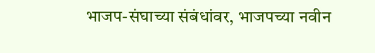भाजप-संघाच्या संबंधांवर, भाजपच्या नवीन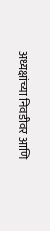अध्यक्षांच्या निवडीवर आणि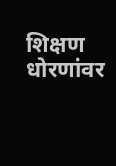शिक्षण धोरणांवर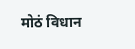मोठं विधान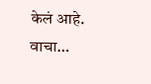केलं आहे. वाचा…